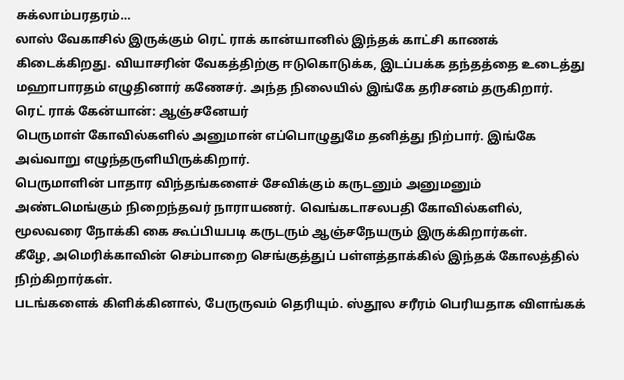சுக்லாம்பரதரம்…
லாஸ் வேகாசில் இருக்கும் ரெட் ராக் கான்யானில் இந்தக் காட்சி காணக் கிடைக்கிறது. வியாசரின் வேகத்திற்கு ஈடுகொடுக்க, இடப்பக்க தந்தத்தை உடைத்து மஹாபாரதம் எழுதினார் கணேசர். அந்த நிலையில் இங்கே தரிசனம் தருகிறார்.
ரெட் ராக் கேன்யான்: ஆஞ்சனேயர்
பெருமாள் கோவில்களில் அனுமான் எப்பொழுதுமே தனித்து நிற்பார். இங்கே அவ்வாறு எழுந்தருளியிருக்கிறார்.
பெருமாளின் பாதார விந்தங்களைச் சேவிக்கும் கருடனும் அனுமனும்
அண்டமெங்கும் நிறைந்தவர் நாராயணர். வெங்கடாசலபதி கோவில்களில், மூலவரை நோக்கி கை கூப்பியபடி கருடரும் ஆஞ்சநேயரும் இருக்கிறார்கள்.
கீழே, அமெரிக்காவின் செம்பாறை செங்குத்துப் பள்ளத்தாக்கில் இந்தக் கோலத்தில் நிற்கிறார்கள்.
படங்களைக் கிளிக்கினால், பேருருவம் தெரியும். ஸ்தூல சரீரம் பெரியதாக விளங்கக்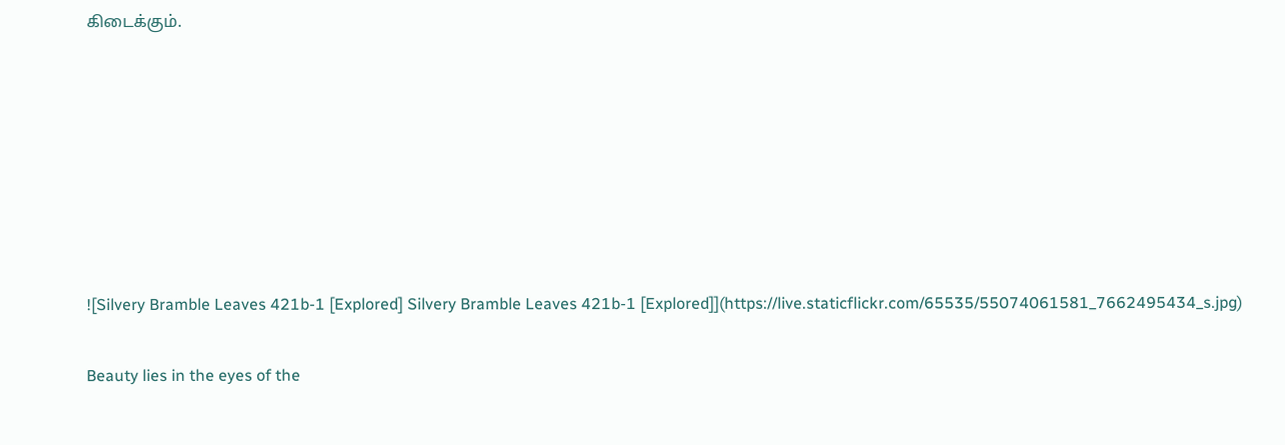கிடைக்கும்.











![Silvery Bramble Leaves 421b-1 [Explored] Silvery Bramble Leaves 421b-1 [Explored]](https://live.staticflickr.com/65535/55074061581_7662495434_s.jpg)


Beauty lies in the eyes of the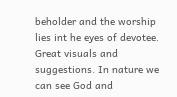beholder and the worship lies int he eyes of devotee. Great visuals and suggestions. In nature we can see God and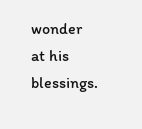wonder at his blessings.